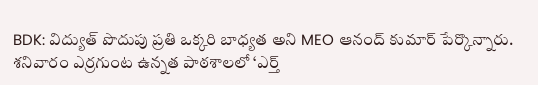BDK: విద్యుత్ పొదుపు ప్రతి ఒక్కరి బాధ్యత అని MEO ఆనంద్ కుమార్ పేర్కొన్నారు. శనివారం ఎర్రగుంట ఉన్నత పాఠశాలలో ‘ఎర్త్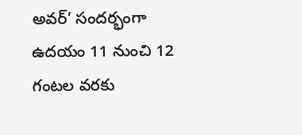అవర్’ సందర్భంగా ఉదయం 11 నుంచి 12 గంటల వరకు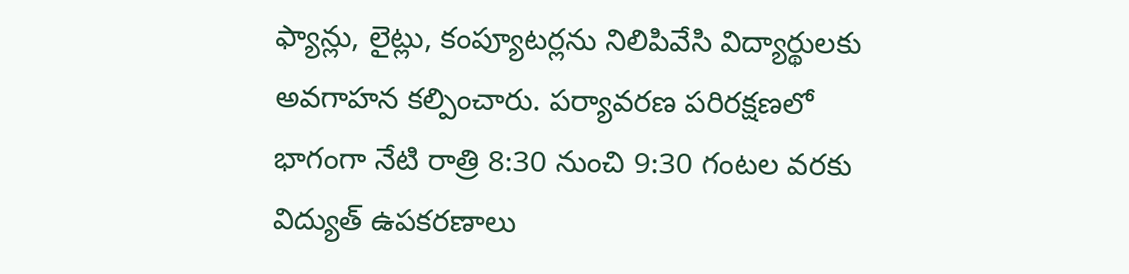ఫ్యాన్లు, లైట్లు, కంప్యూటర్లను నిలిపివేసి విద్యార్థులకు అవగాహన కల్పించారు. పర్యావరణ పరిరక్షణలో భాగంగా నేటి రాత్రి 8:30 నుంచి 9:30 గంటల వరకు విద్యుత్ ఉపకరణాలు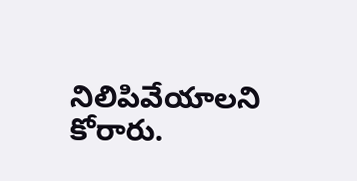నిలిపివేయాలని కోరారు.